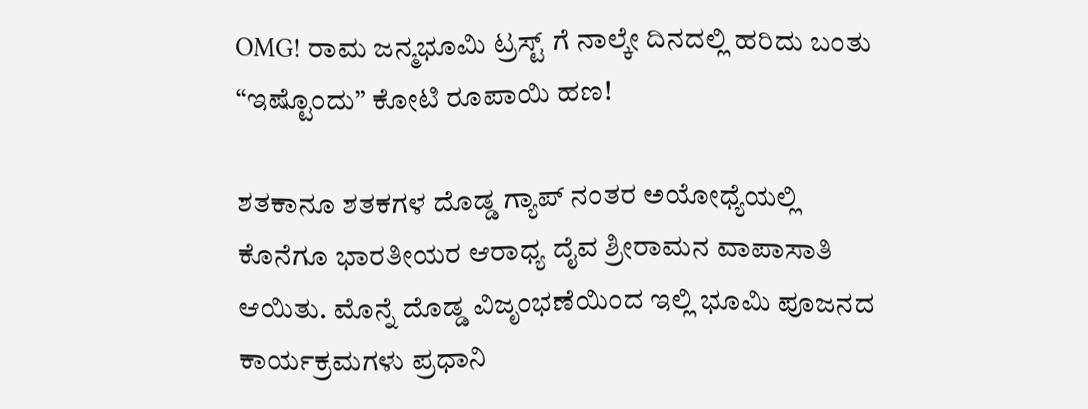OMG! ರಾಮ ಜನ್ಮಭೂಮಿ ಟ್ರಸ್ಟ್ ಗೆ ನಾಲ್ಕೇ ದಿನದಲ್ಲಿ ಹರಿದು ಬಂತು “ಇಷ್ಟೊಂದು” ಕೋಟಿ ರೂಪಾಯಿ ಹಣ!

ಶತಕಾನೂ ಶತಕಗಳ ದೊಡ್ಡ ಗ್ಯಾಪ್ ನಂತರ ಅಯೋಧ್ಯೆಯಲ್ಲಿ ಕೊನೆಗೂ ಭಾರತೀಯರ ಆರಾಧ್ಯ ದೈವ ಶ್ರೀರಾಮನ ವಾಪಾಸಾತಿ ಆಯಿತು. ಮೊನ್ನೆ ದೊಡ್ಡ ವಿಜೃಂಭಣೆಯಿಂದ ಇಲ್ಲಿ ಭೂಮಿ ಪೂಜನದ ಕಾರ್ಯಕ್ರಮಗಳು ಪ್ರಧಾನಿ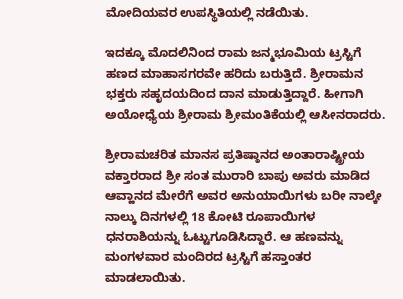ಮೋದಿಯವರ ಉಪಸ್ಥಿತಿಯಲ್ಲಿ ನಡೆಯಿತು.

ಇದಕ್ಕೂ ಮೊದಲಿನಿಂದ ರಾಮ ಜನ್ಮಭೂಮಿಯ ಟ್ರಸ್ಟಿಗೆ ಹಣದ ಮಾಹಾಸಗರವೇ ಹರಿದು ಬರುತ್ತಿದೆ. ಶ್ರೀರಾಮನ ಭಕ್ತರು ಸಹೃದಯದಿಂದ ದಾನ ಮಾಡುತ್ತಿದ್ದಾರೆ. ಹೀಗಾಗಿ ಅಯೋಧ್ಯೆಯ ಶ್ರೀರಾಮ ಶ್ರೀಮಂತಿಕೆಯಲ್ಲಿ ಆಸೀನರಾದರು.

ಶ್ರೀರಾಮಚರಿತ ಮಾನಸ ಪ್ರತಿಷ್ಠಾನದ ಅಂತಾರಾಷ್ಟ್ರೀಯ ವಕ್ತಾರರಾದ ಶ್ರೀ ಸಂತ ಮುರಾರಿ ಬಾಪು ಅವರು ಮಾಡಿದ ಆವ್ಹಾನದ ಮೇರೆಗೆ ಅವರ ಅನುಯಾಯಿಗಳು ಬರೀ ನಾಲ್ಕೇ ನಾಲ್ಕು ದಿನಗಳಲ್ಲಿ 18 ಕೋಟಿ ರೂಪಾಯಿಗಳ ಧನರಾಶಿಯನ್ನು ಓಟ್ಟುಗೂಡಿಸಿದ್ದಾರೆ. ಆ ಹಣವನ್ನು ಮಂಗಳವಾರ ಮಂದಿರದ ಟ್ರಸ್ಟಿಗೆ ಹಸ್ತಾಂತರ ಮಾಡಲಾಯಿತು.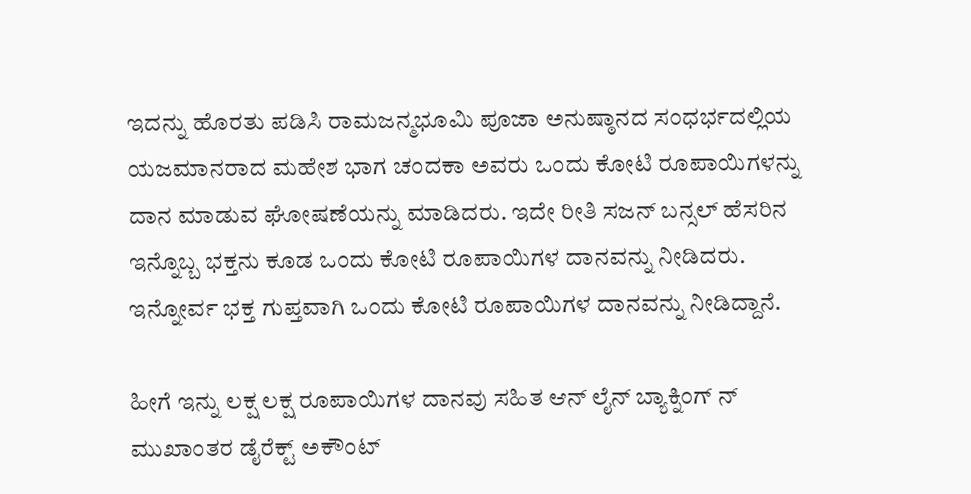ಇದನ್ನು ಹೊರತು ಪಡಿಸಿ ರಾಮಜನ್ಮಭೂಮಿ ಪೂಜಾ ಅನುಷ್ಠಾನದ ಸಂಧರ್ಭದಲ್ಲಿಯ ಯಜಮಾನರಾದ ಮಹೇಶ ಭಾಗ ಚಂದಕಾ ಅವರು ಒಂದು ಕೋಟಿ ರೂಪಾಯಿಗಳನ್ನು ದಾನ ಮಾಡುವ ಘೋಷಣೆಯನ್ನು ಮಾಡಿದರು. ಇದೇ ರೀತಿ ಸಜನ್ ಬನ್ಸಲ್ ಹೆಸರಿನ ಇನ್ನೊಬ್ಬ ಭಕ್ತನು ಕೂಡ ಒಂದು ಕೋಟಿ ರೂಪಾಯಿಗಳ ದಾನವನ್ನು ನೀಡಿದರು. ಇನ್ನೋರ್ವ ಭಕ್ತ ಗುಪ್ತವಾಗಿ ಒಂದು ಕೋಟಿ ರೂಪಾಯಿಗಳ ದಾನವನ್ನು ನೀಡಿದ್ದಾನೆ.

ಹೀಗೆ ಇನ್ನು ಲಕ್ಷ ಲಕ್ಷ ರೂಪಾಯಿಗಳ ದಾನವು ಸಹಿತ ಆನ್ ಲೈನ್ ಬ್ಯಾಕ್ನಿಂಗ್ ನ್ ಮುಖಾಂತರ ಡೈರೆಕ್ಟ್ ಅಕೌಂಟ್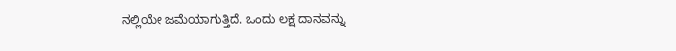ನಲ್ಲಿಯೇ ಜಮೆಯಾಗುತ್ತಿದೆ. ಒಂದು ಲಕ್ಷ ದಾನವನ್ನು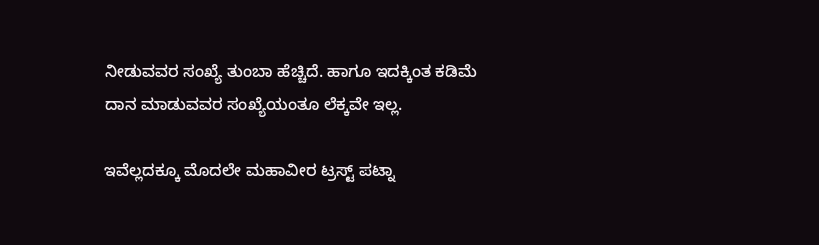ನೀಡುವವರ ಸಂಖ್ಯೆ ತುಂಬಾ ಹೆಚ್ಚಿದೆ. ಹಾಗೂ ಇದಕ್ಕಿಂತ ಕಡಿಮೆ ದಾನ ಮಾಡುವವರ ಸಂಖ್ಯೆಯಂತೂ ಲೆಕ್ಕವೇ ಇಲ್ಲ.

ಇವೆಲ್ಲದಕ್ಕೂ ಮೊದಲೇ ಮಹಾವೀರ ಟ್ರಸ್ಟ್ ಪಟ್ನಾ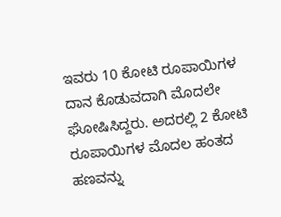ಇವರು 10 ಕೋಟಿ ರೂಪಾಯಿಗಳ ದಾನ ಕೊಡುವದಾಗಿ ಮೊದಲೇ ಘೋಷಿಸಿದ್ದರು. ಅದರಲ್ಲಿ 2 ಕೋಟಿ ರೂಪಾಯಿಗಳ ಮೊದಲ ಹಂತದ ಹಣವನ್ನು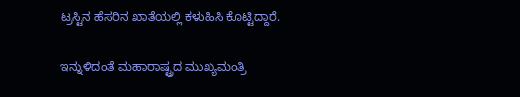ಟ್ರಸ್ಟಿನ ಹೆಸರಿನ ಖಾತೆಯಲ್ಲಿ ಕಳುಹಿಸಿ ಕೊಟ್ಟಿದ್ದಾರೆ.

ಇನ್ನುಳಿದಂತೆ ಮಹಾರಾಷ್ಟ್ರದ ಮುಖ್ಯಮಂತ್ರಿ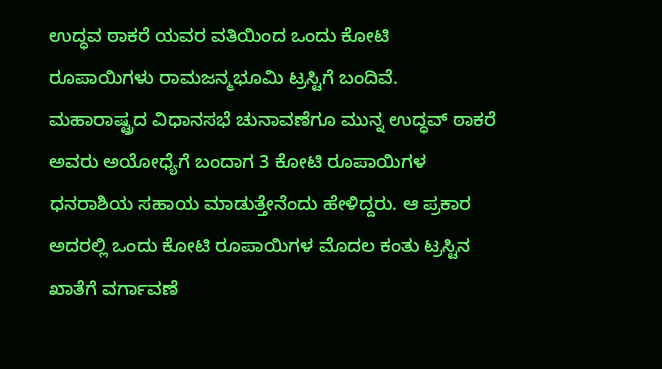ಉದ್ಧವ ಠಾಕರೆ ಯವರ ವತಿಯಿಂದ ಒಂದು ಕೋಟಿ ರೂಪಾಯಿಗಳು ರಾಮಜನ್ಮಭೂಮಿ ಟ್ರಸ್ಟಿಗೆ ಬಂದಿವೆ. ಮಹಾರಾಷ್ಟ್ರದ ವಿಧಾನಸಭೆ ಚುನಾವಣೆಗೂ ಮುನ್ನ ಉದ್ಧವ್ ಠಾಕರೆ ಅವರು ಅಯೋಧ್ಯೆಗೆ ಬಂದಾಗ 3 ಕೋಟಿ ರೂಪಾಯಿಗಳ ಧನರಾಶಿಯ ಸಹಾಯ ಮಾಡುತ್ತೇನೆಂದು ಹೇಳಿದ್ದರು. ಆ ಪ್ರಕಾರ ಅದರಲ್ಲಿ ಒಂದು ಕೋಟಿ ರೂಪಾಯಿಗಳ ಮೊದಲ ಕಂತು ಟ್ರಸ್ಟಿನ ಖಾತೆಗೆ ವರ್ಗಾವಣೆ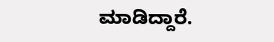ಮಾಡಿದ್ದಾರೆ.